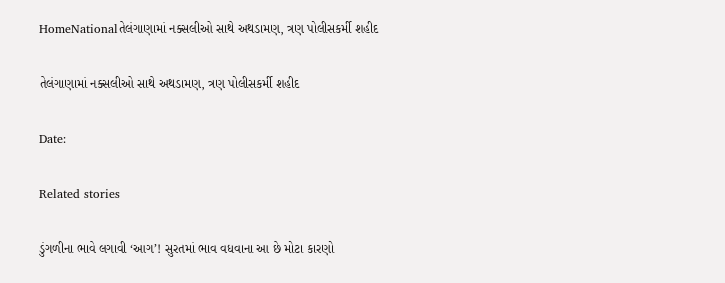HomeNationalતેલંગાણામાં નક્સલીઓ સાથે અથડામણ, ત્રણ પોલીસકર્મી શહીદ

તેલંગાણામાં નક્સલીઓ સાથે અથડામણ, ત્રણ પોલીસકર્મી શહીદ

Date:

Related stories

ડુંગળીના ભાવે લગાવી ‘આગ’! સુરતમાં ભાવ વધવાના આ છે મોટા કારણો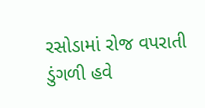રસોડામાં રોજ વપરાતી ડુંગળી હવે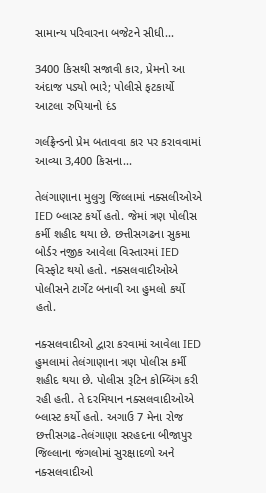સામાન્ય પરિવારના બજેટને સીધી...

3400 કિસથી સજાવી કાર, પ્રેમનો આ અંદાજ પડ્યો ભારે; પોલીસે ફટકાર્યો આટલા રુપિયાનો દંડ

ગર્લફ્રેન્ડનો પ્રેમ બતાવવા કાર પર કરાવવામાં આવ્યા 3,400 કિસના...

તેલંગાણાના મુલુગુ જિલ્લામાં નક્સલીઓએ IED બ્લાસ્ટ કર્યો હતો. જેમાં ત્રણ પોલીસ કર્મી શહીદ થયા છે. છત્તીસગઢના સુકમા બોર્ડર નજીક આવેલા વિસ્તારમાં IED વિસ્ફોટ થયો હતો. નક્સલવાદીઓએ પોલીસને ટાર્ગેટ બનાવી આ હુમલો કર્યો હતો.

નક્સલવાદીઓ દ્વારા કરવામાં આવેલા IED હુમલામાં તેલંગાણાના ત્રણ પોલીસ કર્મી શહીદ થયા છે. પોલીસ રૂટિન કોમ્બિંગ કરી રહી હતી. તે દરમિયાન નક્સલવાદીઓએ બ્લાસ્ટ કર્યો હતો. અગાઉ 7 મેના રોજ છત્તીસગઢ-તેલંગાણા સરહદના બીજાપુર જિલ્લાના જંગલોમાં સુરક્ષાદળો અને નક્સલવાદીઓ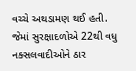વચ્ચે અથડામણ થઈ હતી. જેમાં સુરક્ષાદળોએ 22થી વધુ નક્સલવાદીઓને ઠાર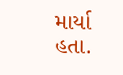માર્યા હતા.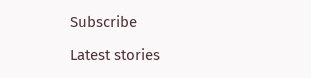Subscribe

Latest stories